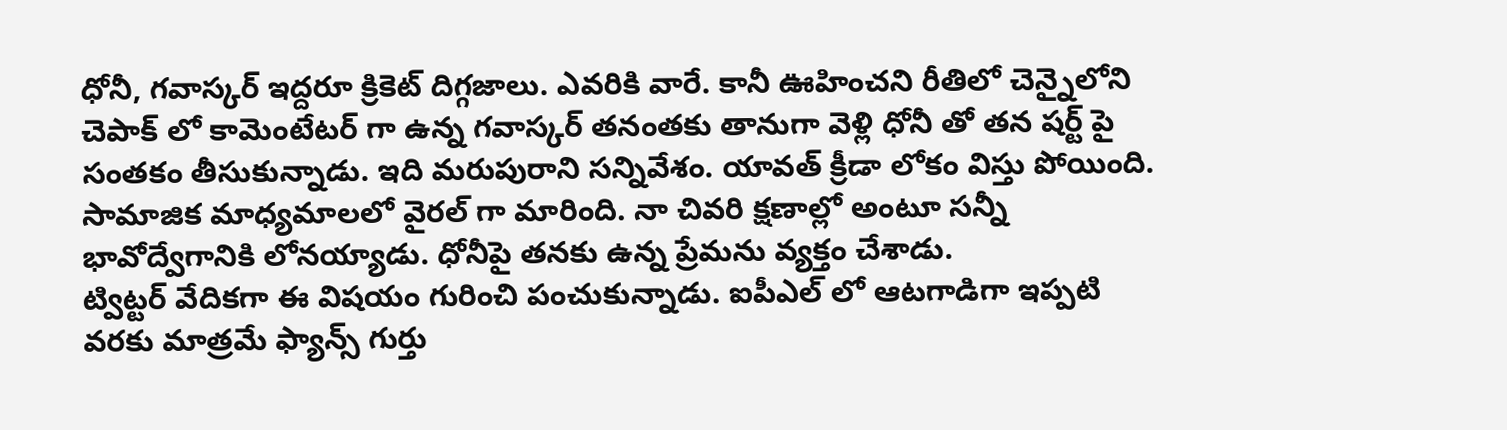ధోనీ, గవాస్కర్ ఇద్దరూ క్రికెట్ దిగ్గజాలు. ఎవరికి వారే. కానీ ఊహించని రీతిలో చెన్నైలోని చెపాక్ లో కామెంటేటర్ గా ఉన్న గవాస్కర్ తనంతకు తానుగా వెళ్లి ధోనీ తో తన షర్ట్ పై సంతకం తీసుకున్నాడు. ఇది మరుపురాని సన్నివేశం. యావత్ క్రీడా లోకం విస్తు పోయింది. సామాజిక మాధ్యమాలలో వైరల్ గా మారింది. నా చివరి క్షణాల్లో అంటూ సన్నీ భావోద్వేగానికి లోనయ్యాడు. ధోనీపై తనకు ఉన్న ప్రేమను వ్యక్తం చేశాడు.
ట్విట్టర్ వేదికగా ఈ విషయం గురించి పంచుకున్నాడు. ఐపీఎల్ లో ఆటగాడిగా ఇప్పటి వరకు మాత్రమే ఫ్యాన్స్ గుర్తు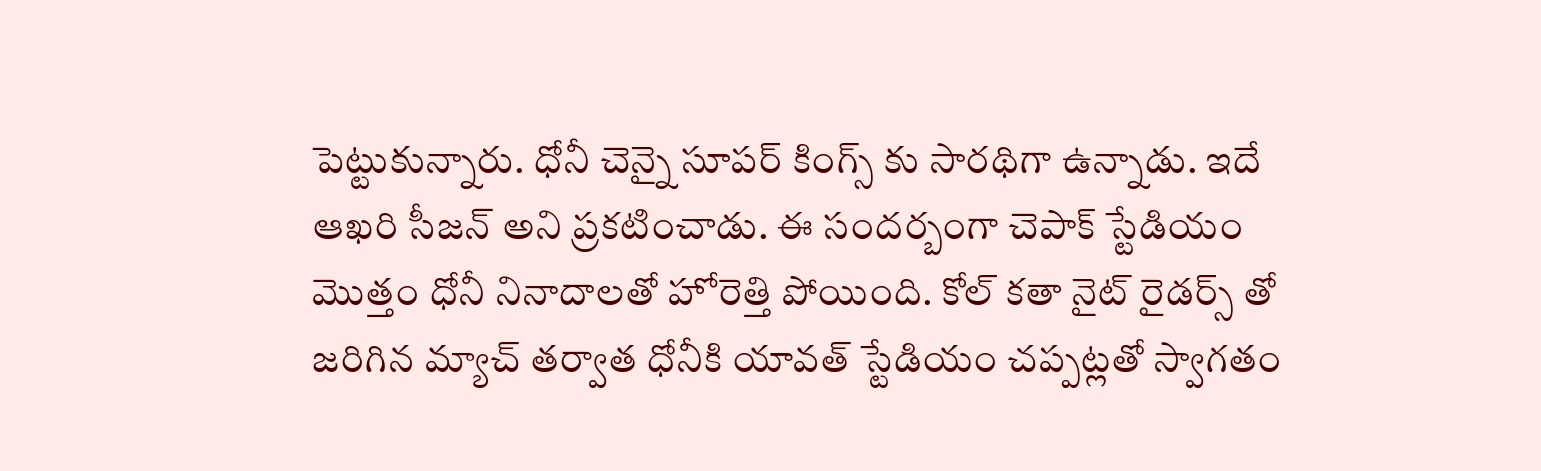పెట్టుకున్నారు. ధోనీ చెన్నై సూపర్ కింగ్స్ కు సారథిగా ఉన్నాడు. ఇదే ఆఖరి సీజన్ అని ప్రకటించాడు. ఈ సందర్బంగా చెపాక్ స్టేడియం మొత్తం ధోనీ నినాదాలతో హోరెత్తి పోయింది. కోల్ కతా నైట్ రైడర్స్ తో జరిగిన మ్యాచ్ తర్వాత ధోనీకి యావత్ స్టేడియం చప్పట్లతో స్వాగతం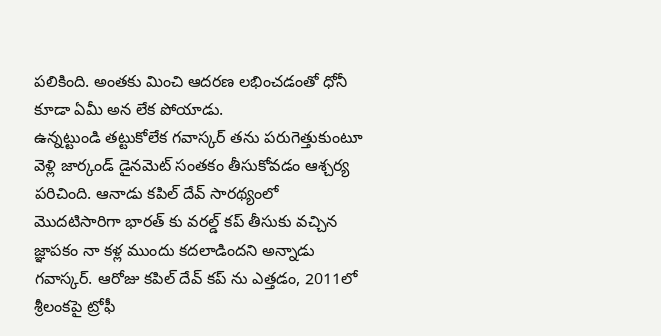పలికింది. అంతకు మించి ఆదరణ లభించడంతో ధోనీ కూడా ఏమీ అన లేక పోయాడు.
ఉన్నట్టుండి తట్టుకోలేక గవాస్కర్ తను పరుగెత్తుకుంటూ వెళ్లి జార్కండ్ డైనమెట్ సంతకం తీసుకోవడం ఆశ్చర్య పరిచింది. ఆనాడు కపిల్ దేవ్ సారథ్యంలో మొదటిసారిగా భారత్ కు వరల్డ్ కప్ తీసుకు వచ్చిన జ్ఞాపకం నా కళ్ల ముందు కదలాడిందని అన్నాడు గవాస్కర్. ఆరోజు కపిల్ దేవ్ కప్ ను ఎత్తడం, 2011లో శ్రీలంకపై ట్రోఫీ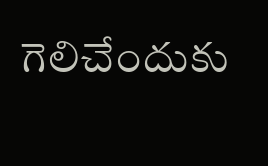గెలిచేందుకు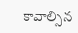కావాల్సిన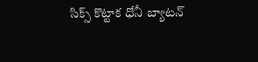సిక్స్ కొట్టాక ధోనీ బ్యాటన్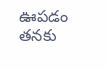ఊపడం తనకు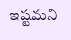ఇష్టమని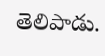తెలిపాడు.